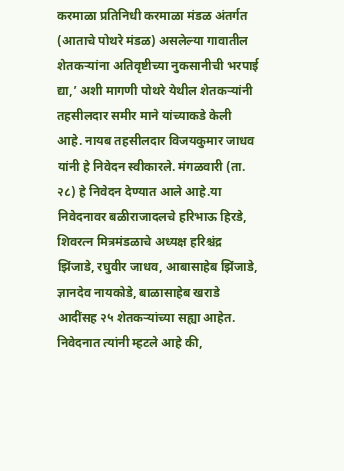करमाळा प्रतिनिधी करमाळा मंडळ अंतर्गत (आताचे पोथरे मंडळ) असलेल्या गावातील शेतकऱ्यांना अतिवृष्टीच्या नुकसानीची भरपाई द्या,’ अशी मागणी पोथरे येथील शेतकऱ्यांनी तहसीलदार समीर माने यांच्याकडे केली आहे. नायब तहसीलदार विजयकुमार जाधव यांनी हे निवेदन स्वीकारले. मंगळवारी (ता. २८) हे निवेदन देण्यात आले आहे.या निवेदनावर बळीराजादलचे हरिभाऊ हिरडे, शिवरत्न मित्रमंडळाचे अध्यक्ष हरिश्चंद्र झिंजाडे, रघुवीर जाधव, आबासाहेब झिंजाडे, ज्ञानदेव नायकोडे, बाळासाहेब खराडे आदींसह २५ शेतकऱ्यांच्या सह्या आहेत. निवेदनात त्यांनी म्हटले आहे की,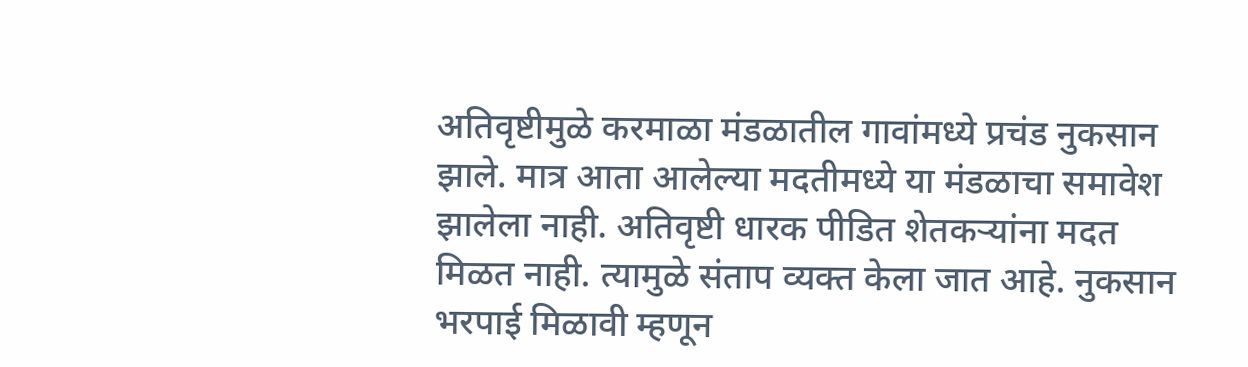अतिवृष्टीमुळे करमाळा मंडळातील गावांमध्ये प्रचंड नुकसान झाले. मात्र आता आलेल्या मदतीमध्ये या मंडळाचा समावेश झालेला नाही. अतिवृष्टी धारक पीडित शेतकऱ्यांना मदत मिळत नाही. त्यामुळे संताप व्यक्त केला जात आहे. नुकसान भरपाई मिळावी म्हणून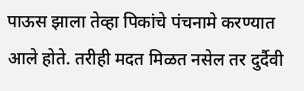पाऊस झाला तेव्हा पिकांचे पंचनामे करण्यात आले होते. तरीही मदत मिळत नसेल तर दुर्दैवी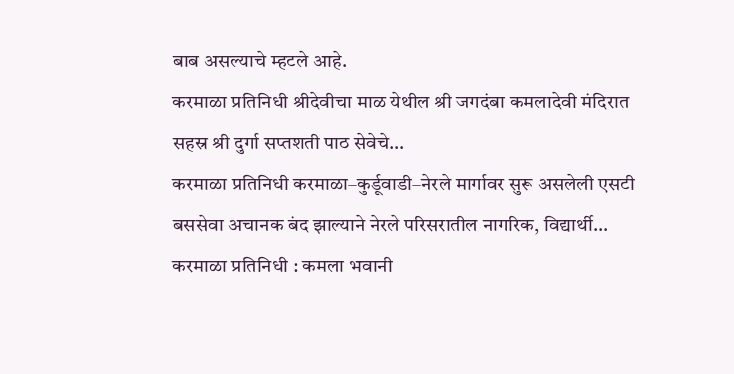बाब असल्याचे म्हटले आहे.
करमाळा प्रतिनिधी श्रीदेवीचा माळ येथील श्री जगदंबा कमलादेवी मंदिरात सहस्र श्री दुर्गा सप्तशती पाठ सेवेचे…
करमाळा प्रतिनिधी करमाळा–कुर्डूवाडी–नेरले मार्गावर सुरू असलेली एसटी बससेवा अचानक बंद झाल्याने नेरले परिसरातील नागरिक, विद्यार्थी…
करमाळा प्रतिनिधी : कमला भवानी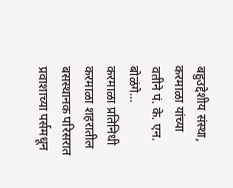बहुउद्देशीय संस्था, करमाळा यांच्या वतीने पं. के. एन. बोळंगे…
करमाळा प्रतिनिधी करमाळा शहरातील बसस्थानक परिसरात प्रवाशाच्या पर्समधून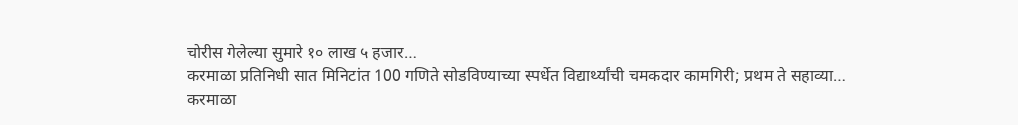चोरीस गेलेल्या सुमारे १० लाख ५ हजार…
करमाळा प्रतिनिधी सात मिनिटांत 100 गणिते सोडविण्याच्या स्पर्धेत विद्यार्थ्यांची चमकदार कामगिरी; प्रथम ते सहाव्या…
करमाळा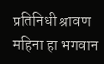प्रतिनिधी श्रावण महिना हा भगवान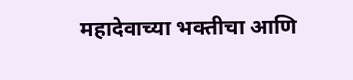महादेवाच्या भक्तीचा आणि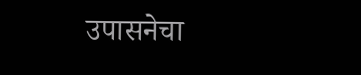उपासनेचा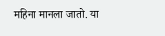महिना मानला जातो. या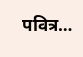पवित्र…